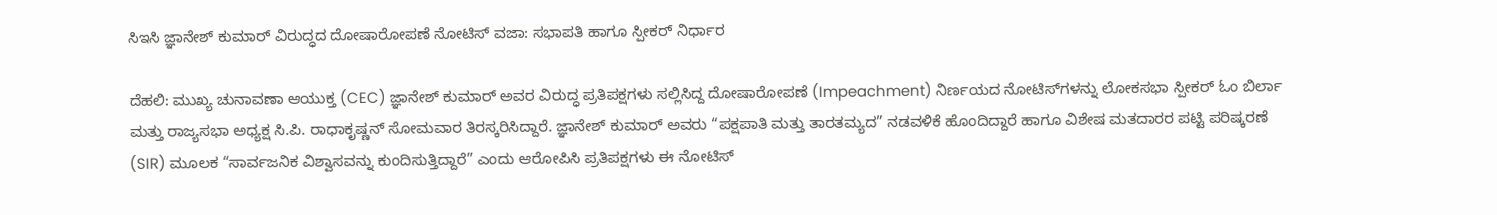ಸಿಇಸಿ ಜ್ಞಾನೇಶ್ ಕುಮಾರ್ ವಿರುದ್ಧದ ದೋಷಾರೋಪಣೆ ನೋಟಿಸ್ ವಜಾ: ಸಭಾಪತಿ ಹಾಗೂ ಸ್ಪೀಕರ್ ನಿರ್ಧಾರ

ದೆಹಲಿ: ಮುಖ್ಯ ಚುನಾವಣಾ ಆಯುಕ್ತ (CEC) ಜ್ಞಾನೇಶ್ ಕುಮಾರ್ ಅವರ ವಿರುದ್ಧ ಪ್ರತಿಪಕ್ಷಗಳು ಸಲ್ಲಿಸಿದ್ದ ದೋಷಾರೋಪಣೆ (Impeachment) ನಿರ್ಣಯದ ನೋಟಿಸ್‌ಗಳನ್ನು ಲೋಕಸಭಾ ಸ್ಪೀಕರ್ ಓಂ ಬಿರ್ಲಾ ಮತ್ತು ರಾಜ್ಯಸಭಾ ಅಧ್ಯಕ್ಷ ಸಿ.ಪಿ. ರಾಧಾಕೃಷ್ಣನ್ ಸೋಮವಾರ ತಿರಸ್ಕರಿಸಿದ್ದಾರೆ. ಜ್ಞಾನೇಶ್ ಕುಮಾರ್ ಅವರು “ಪಕ್ಷಪಾತಿ ಮತ್ತು ತಾರತಮ್ಯದ” ನಡವಳಿಕೆ ಹೊಂದಿದ್ದಾರೆ ಹಾಗೂ ವಿಶೇಷ ಮತದಾರರ ಪಟ್ಟಿ ಪರಿಷ್ಕರಣೆ (SIR) ಮೂಲಕ “ಸಾರ್ವಜನಿಕ ವಿಶ್ವಾಸವನ್ನು ಕುಂದಿಸುತ್ತಿದ್ದಾರೆ” ಎಂದು ಆರೋಪಿಸಿ ಪ್ರತಿಪಕ್ಷಗಳು ಈ ನೋಟಿಸ್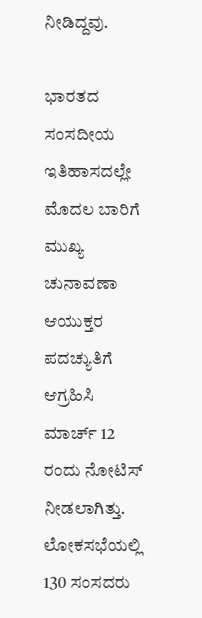ನೀಡಿದ್ದವು.

ಭಾರತದ ಸಂಸದೀಯ ಇತಿಹಾಸದಲ್ಲೇ ಮೊದಲ ಬಾರಿಗೆ ಮುಖ್ಯ ಚುನಾವಣಾ ಆಯುಕ್ತರ ಪದಚ್ಯುತಿಗೆ ಆಗ್ರಹಿಸಿ ಮಾರ್ಚ್ 12 ರಂದು ನೋಟಿಸ್ ನೀಡಲಾಗಿತ್ತು. ಲೋಕಸಭೆಯಲ್ಲಿ 130 ಸಂಸದರು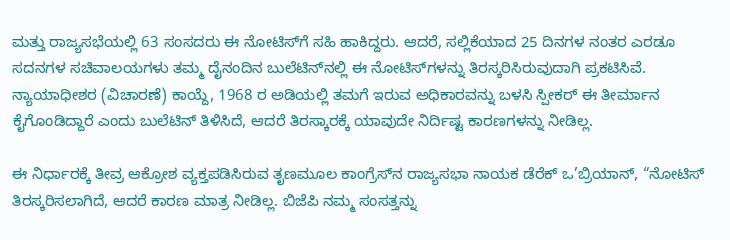ಮತ್ತು ರಾಜ್ಯಸಭೆಯಲ್ಲಿ 63 ಸಂಸದರು ಈ ನೋಟಿಸ್‌ಗೆ ಸಹಿ ಹಾಕಿದ್ದರು. ಆದರೆ, ಸಲ್ಲಿಕೆಯಾದ 25 ದಿನಗಳ ನಂತರ ಎರಡೂ ಸದನಗಳ ಸಚಿವಾಲಯಗಳು ತಮ್ಮ ದೈನಂದಿನ ಬುಲೆಟಿನ್‌ನಲ್ಲಿ ಈ ನೋಟಿಸ್‌ಗಳನ್ನು ತಿರಸ್ಕರಿಸಿರುವುದಾಗಿ ಪ್ರಕಟಿಸಿವೆ. ನ್ಯಾಯಾಧೀಶರ (ವಿಚಾರಣೆ) ಕಾಯ್ದೆ, 1968 ರ ಅಡಿಯಲ್ಲಿ ತಮಗೆ ಇರುವ ಅಧಿಕಾರವನ್ನು ಬಳಸಿ ಸ್ಪೀಕರ್ ಈ ತೀರ್ಮಾನ ಕೈಗೊಂಡಿದ್ದಾರೆ ಎಂದು ಬುಲೆಟಿನ್ ತಿಳಿಸಿದೆ, ಆದರೆ ತಿರಸ್ಕಾರಕ್ಕೆ ಯಾವುದೇ ನಿರ್ದಿಷ್ಟ ಕಾರಣಗಳನ್ನು ನೀಡಿಲ್ಲ.

ಈ ನಿರ್ಧಾರಕ್ಕೆ ತೀವ್ರ ಆಕ್ರೋಶ ವ್ಯಕ್ತಪಡಿಸಿರುವ ತೃಣಮೂಲ ಕಾಂಗ್ರೆಸ್‌ನ ರಾಜ್ಯಸಭಾ ನಾಯಕ ಡೆರೆಕ್ ಒ’ಬ್ರಿಯಾನ್, “ನೋಟಿಸ್ ತಿರಸ್ಕರಿಸಲಾಗಿದೆ, ಆದರೆ ಕಾರಣ ಮಾತ್ರ ನೀಡಿಲ್ಲ. ಬಿಜೆಪಿ ನಮ್ಮ ಸಂಸತ್ತನ್ನು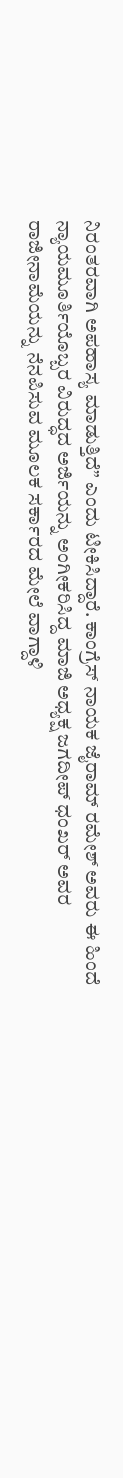ನಿರಂತರವಾಗಿ ಅಪಹಾಸ್ಯ ಮಾಡುತ್ತಿದೆ” ಎಂದು ಟೀಕಿಸಿದ್ದಾರೆ. ಕಾಂಗ್ರೆಸ್ ನಾಯಕ ಜೈರಾಮ್ ರಮೇಶ್ ಅವರು ಈ ಹಿಂದೆ ನ್ಯಾಯಮೂರ್ತಿಯೊಬ್ಬರ ವಿರುದ್ಧದ ಅರ್ಜಿಯನ್ನು ಅಂಗೀಕರಿಸಿದ್ದ ಮಾಜಿ ಅಧ್ಯಕ್ಷ ಜಗದೀಪ್ ಧಂಖರ್ ಅವರ ರಾಜೀನಾಮೆಯನ್ನು ನೆನಪಿಸುವ ಮೂಲಕ ಸರ್ಕಾರದ ಮೇಲೆ ವಾಗ್ದಾಳಿ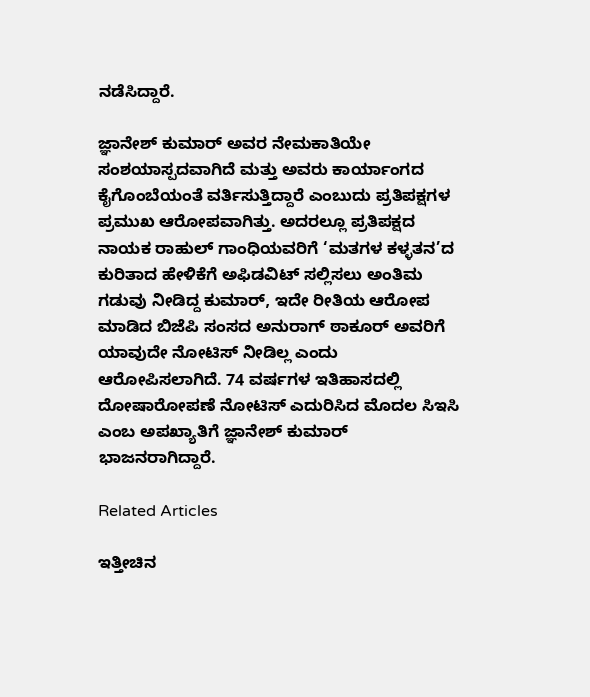ನಡೆಸಿದ್ದಾರೆ.

ಜ್ಞಾನೇಶ್ ಕುಮಾರ್ ಅವರ ನೇಮಕಾತಿಯೇ ಸಂಶಯಾಸ್ಪದವಾಗಿದೆ ಮತ್ತು ಅವರು ಕಾರ್ಯಾಂಗದ ಕೈಗೊಂಬೆಯಂತೆ ವರ್ತಿಸುತ್ತಿದ್ದಾರೆ ಎಂಬುದು ಪ್ರತಿಪಕ್ಷಗಳ ಪ್ರಮುಖ ಆರೋಪವಾಗಿತ್ತು. ಅದರಲ್ಲೂ ಪ್ರತಿಪಕ್ಷದ ನಾಯಕ ರಾಹುಲ್ ಗಾಂಧಿಯವರಿಗೆ ‘ಮತಗಳ ಕಳ್ಳತನ’ದ ಕುರಿತಾದ ಹೇಳಿಕೆಗೆ ಅಫಿಡವಿಟ್ ಸಲ್ಲಿಸಲು ಅಂತಿಮ ಗಡುವು ನೀಡಿದ್ದ ಕುಮಾರ್, ಇದೇ ರೀತಿಯ ಆರೋಪ ಮಾಡಿದ ಬಿಜೆಪಿ ಸಂಸದ ಅನುರಾಗ್ ಠಾಕೂರ್ ಅವರಿಗೆ ಯಾವುದೇ ನೋಟಿಸ್ ನೀಡಿಲ್ಲ ಎಂದು ಆರೋಪಿಸಲಾಗಿದೆ. 74 ವರ್ಷಗಳ ಇತಿಹಾಸದಲ್ಲಿ ದೋಷಾರೋಪಣೆ ನೋಟಿಸ್ ಎದುರಿಸಿದ ಮೊದಲ ಸಿಇಸಿ ಎಂಬ ಅಪಖ್ಯಾತಿಗೆ ಜ್ಞಾನೇಶ್ ಕುಮಾರ್ ಭಾಜನರಾಗಿದ್ದಾರೆ.

Related Articles

ಇತ್ತೀಚಿನ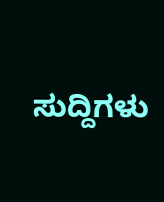ಸುದ್ದಿಗಳು